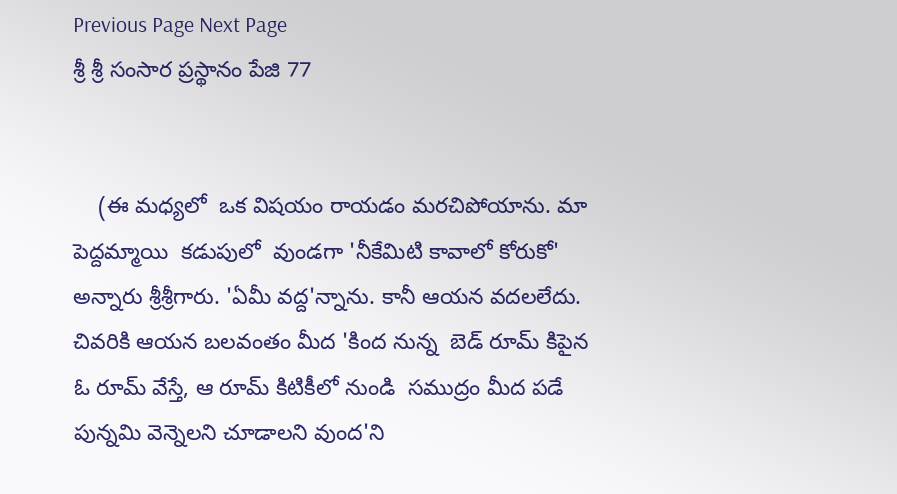Previous Page Next Page
శ్రీ శ్రీ సంసార ప్రస్థానం పేజి 77


    (ఈ మధ్యలో  ఒక విషయం రాయడం మరచిపోయాను. మా పెద్దమ్మాయి  కడుపులో  వుండగా 'నీకేమిటి కావాలో కోరుకో' అన్నారు శ్రీశ్రీగారు. 'ఏమీ వద్ద'న్నాను. కానీ ఆయన వదలలేదు. చివరికి ఆయన బలవంతం మీద 'కింద నున్న  బెడ్ రూమ్ కిపైన  ఓ రూమ్ వేస్తే, ఆ రూమ్ కిటికీలో నుండి  సముద్రం మీద పడే పున్నమి వెన్నెలని చూడాలని వుంద'ని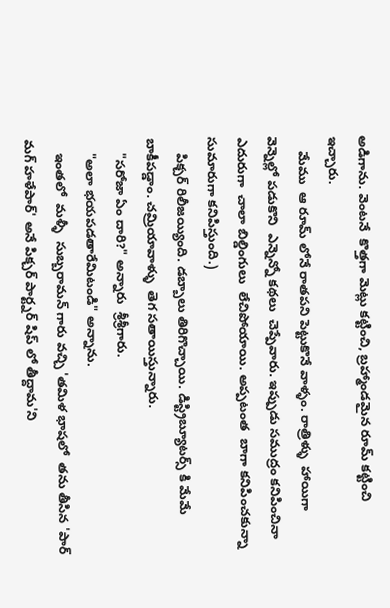అడిగాను. వెంటనే  కొత్తగా మెట్లు కట్టించి, బ్రహ్మాండమైన రూమ్ కట్టించి ఇచ్చారు.
    మేము  ఆ రూమ్ లోనే రాతపని పెట్టుకొనే వాళ్ళం. రాత్రిళ్ళు  హాయిగా వెన్నెల్లో పడుకొని  ఎన్నెన్నో కథలు  చెప్పేవారు. ఇప్పుడు సముద్రం కనిపించినా  ఎదురుగా  చాలా బిల్డింగులు  లేచిపోయాయి. అప్పటంత  బాగా కనిపించకున్నా సుమారుగా కనిపిస్తుంది.)
    పిక్చర్ రిలీజయ్యింది. డబ్బాలు తిరిగొచ్చాయి. డిస్ట్రిబ్యూటర్స్ కి మేమే బాకీపడ్డాం. చమ్రియావాళ్ళు  తెగ సతాయిస్తున్నారు.
    "సరోజా ఏం దారి?" అన్నారు  శ్రీశ్రీగారు.
    "అలా భయపడతారేమిటండి" అన్నాను.
    ఇంతలో  మళ్ళీ  సుబ్బరామన్ గారు వచ్చి 'తమిళ భాషలో  తను తీసిన 'పార్ మగ్ హళేపార్' అనే పిక్చర్ పార్ట్నర్ షిప్ లో తీద్దామ'ని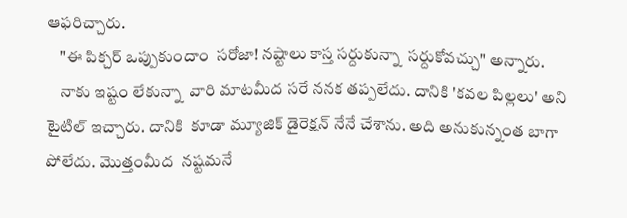ఆఫరిచ్చారు.
    "ఈ పిక్చర్ ఒప్పుకుందాం  సరోజా! నష్టాలు కాస్త సర్దుకున్నా  సర్దుకోవచ్చు" అన్నారు.
    నాకు ఇష్టం లేకున్నా  వారి మాటమీద సరే ననక తప్పలేదు. దానికి 'కవల పిల్లలు' అని టైటిల్ ఇచ్చారు. దానికి  కూడా మ్యూజిక్ డైరెక్షన్ నేనే చేశాను. అది అనుకున్నంత బాగా  పోలేదు. మొత్తంమీద  నష్టమనే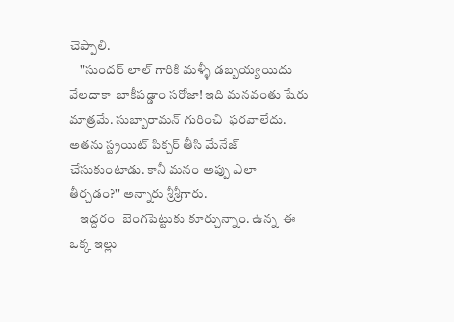చెప్పాలి.
    "సుందర్ లాల్ గారికి మళ్ళీ డబ్బయ్యయిదు  వేలదాకా  బాకీపడ్డాం సరోజా! ఇది మనవంతు షేరు మాత్రమే. సుబ్బారామన్ గురించి  ఫరవాలేదు. అతను స్ట్రయిట్ పిక్చర్ తీసి మేనేజ్ చేసుకుంటాడు. కానీ మనం అప్పు ఎలా తీర్చడం?" అన్నారు శ్రీశ్రీగారు.
    ఇద్దరం  బెంగపెట్టుకు కూర్చున్నాం. ఉన్న  ఈ ఒక్క ఇల్లు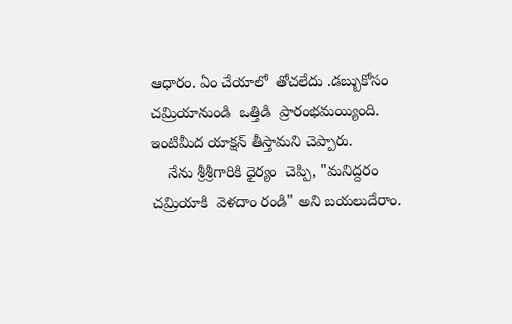ఆధారం. ఏం చేయాలో  తోచలేదు .డబ్బుకోసం చమ్రియానుండి  ఒత్తిడి  ప్రారంభమయ్యింది. ఇంటిమీద యాక్షన్ తీస్తామని చెప్పారు.
    నేను శ్రీశ్రీగారికి ధైర్యం  చెప్పి, "మనిద్దరం  చమ్రియాకి  వెళదాం రండి" అని బయలుదేరాం.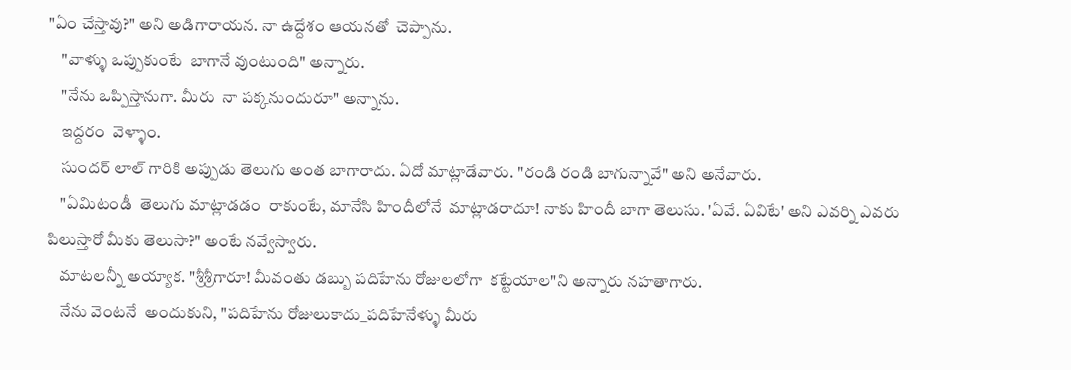"ఏం చేస్తావు?" అని అడిగారాయన. నా ఉద్దేశం ఆయనతో  చెప్పాను.
    "వాళ్ళు ఒప్పుకుంటే  బాగానే వుంటుంది" అన్నారు.
    "నేను ఒప్పిస్తానుగా. మీరు  నా పక్కనుందురూ" అన్నాను.
    ఇద్దరం  వెళ్ళాం.
    సుందర్ లాల్ గారికి అప్పుడు తెలుగు అంత బాగారాదు. ఏదో మాట్లాడేవారు. "రండి రండి బాగున్నావే" అని అనేవారు.
    "ఏమిటండీ  తెలుగు మాట్లాడడం  రాకుంటే, మానేసి హిందీలోనే  మాట్లాడరాదూ! నాకు హిందీ బాగా తెలుసు. 'ఏవే. ఏవిటే' అని ఎవర్ని ఎవరు పిలుస్తారో మీకు తెలుసా?" అంటే నవ్వేస్వారు.
    మాటలన్నీ అయ్యాక. "శ్రీశ్రీగారూ! మీవంతు డబ్బు పదిహేను రోజులలోగా  కట్టేయాల"ని అన్నారు నహతాగారు.
    నేను వెంటనే  అందుకుని, "పదిహేను రోజులుకాదు_పదిహేనేళ్ళు మీరు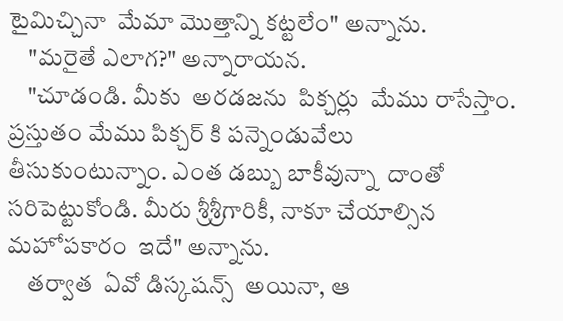టైమిచ్చినా  మేమా మొత్తాన్ని కట్టలేం" అన్నాను.
    "మరైతే ఎలాగ?" అన్నారాయన.
    "చూడండి. మీకు  అరడజను  పిక్చర్లు  మేము రాసేస్తాం. ప్రస్తుతం మేము పిక్చర్ కి పన్నెండువేలు  తీసుకుంటున్నాం. ఎంత డబ్బు బాకీవున్నా  దాంతో సరిపెట్టుకోండి. మీరు శ్రీశ్రీగారికీ, నాకూ చేయాల్సిన మహోపకారం  ఇదే" అన్నాను.
    తర్వాత  ఏవో డిస్కషన్స్  అయినా, ఆ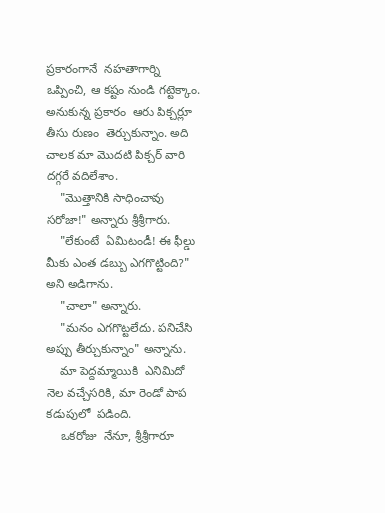ప్రకారంగానే  నహతాగార్ని ఒప్పించి, ఆ కష్టం నుండి గట్టెక్కాం. అనుకున్న ప్రకారం  ఆరు పిక్చర్లూ  తీసు రుణం  తెర్చుకున్నాం. అది చాలక మా మొదటి పిక్చర్ వారి దగ్గరే వదిలేశాం.
    "మొత్తానికి సాధించావు సరోజా!" అన్నారు శ్రీశ్రీగారు.
    "లేకుంటే  ఏమిటండీ! ఈ ఫీల్డు మీకు ఎంత డబ్బు ఎగగొట్టింది?" అని అడిగాను.
    "చాలా" అన్నారు.
    "మనం ఎగగొట్టలేదు. పనిచేసి అప్పు తీర్చుకున్నాం" అన్నాను.
    మా పెద్దమ్మాయికి  ఎనిమిదో  నెల వచ్చేసరికి, మా రెండో పాప కడుపులో  పడింది.
    ఒకరోజు  నేనూ, శ్రీశ్రీగారూ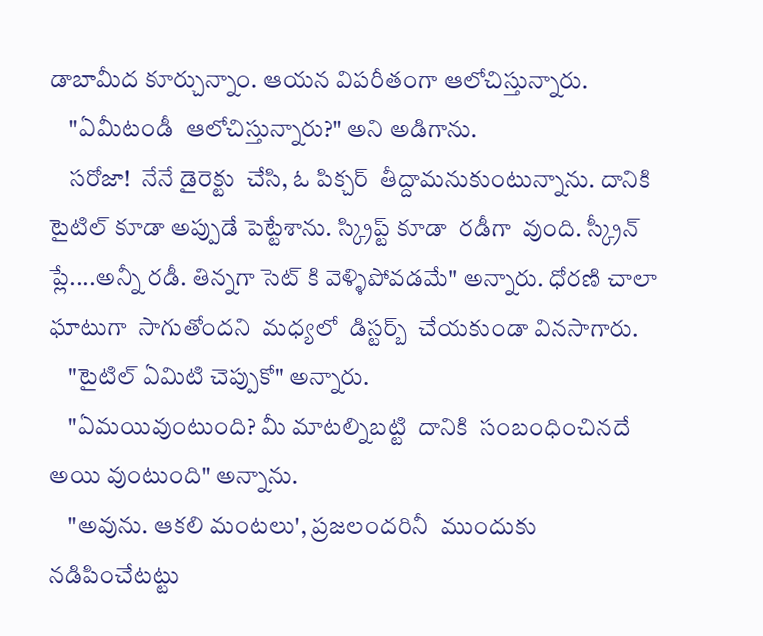డాబామీద కూర్చున్నాం. ఆయన విపరీతంగా ఆలోచిస్తున్నారు.
    "ఏమీటండీ  ఆలోచిస్తున్నారు?" అని అడిగాను.
    సరోజా!  నేనే డైరెక్టు  చేసి, ఓ పిక్చర్  తీద్దామనుకుంటున్నాను. దానికి టైటిల్ కూడా అప్పుడే పెట్టేశాను. స్క్రిప్ట్ కూడా  రడీగా  వుంది. స్క్రీన్ ప్లే....అన్నీ రడీ. తిన్నగా సెట్ కి వెళ్ళిపోవడమే" అన్నారు. ధోరణి చాలా ఘాటుగా  సాగుతోందని  మధ్యలో  డిస్టర్బ్  చేయకుండా వినసాగారు.
    "టైటిల్ ఏమిటి చెప్పుకో" అన్నారు.
    "ఏమయివుంటుంది? మీ మాటల్నిబట్టి  దానికి  సంబంధించినదే  అయి వుంటుంది" అన్నాను.
    "అవును. ఆకలి మంటలు', ప్రజలందరినీ  ముందుకు  నడిపించేటట్టు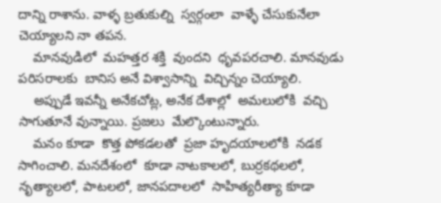దాన్ని రాశాను. వాళ్ళ బ్రతుకుల్ని  స్వర్గంలా  వాళ్ళే చేసుకునేలా  చెయ్యాలని నా తపన.
    మానవుడిలో  మహత్తర శక్తి  వుందని  ధృవపరచాలి. మానవుడు పరిసరాలకు  బానిస అనే విశ్వాసాన్ని  విచ్చిన్నం చెయ్యాలి.
    అప్పుడే ఇవన్నీ అనేకచోట్ల, అనేక దేశాల్లో  అమలులోకి  వచ్చి సాగుతూనే వున్నాయి. ప్రజలు  మేల్కొంటున్నారు.
    మనం కూడా  కొత్త పోకడలతో  ప్రజా హృదయాలలోకి  నడక సాగించాలి. మనదేశంలో  కూడా నాటకాలలో, బుర్రకథలలో, నృత్యాలలో, పాటలలో, జానపదాలలో  సాహిత్యరీత్యా కూడా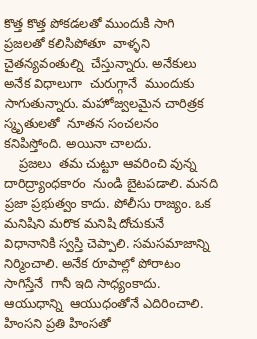కొత్త కొత్త పోకడలతో ముందుకి సాగి ప్రజలతో కలిసిపోతూ  వాళ్ళని చైతన్యవంతుల్ని  చేస్తున్నారు. అనేకులు అనేక విధాలుగా  చురుగ్గానే  ముందుకు సాగుతున్నారు. మహోజ్వలమైన చారిత్రక స్మృతులతో  నూతన సంచలనం కనిపిస్తోంది. అయినా చాలదు.
    ప్రజలు  తమ చుట్టూ ఆవరించి వున్న దారిద్ర్యాంధకారం  నుండి బైటపడాలి. మనది  ప్రజా ప్రభుత్వం కాదు. పోలీసు రాజ్యం. ఒక మనిషిని మరొక మనిషి దోచుకునే విధానానికి స్వస్తి చెప్పాలి. సమసమాజాన్ని  నిర్మించాలి. అనేక రూపాల్లో పోరాటం సాగిస్తేనే  గానీ ఇది సాధ్యంకాదు. ఆయుధాన్ని  ఆయుధంతోనే ఎదిరించాలి. హింసని ప్రతి హింసతో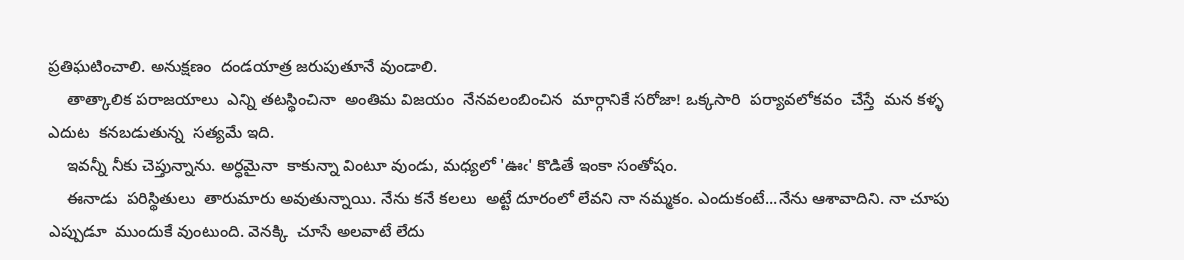ప్రతిఘటించాలి. అనుక్షణం  దండయాత్ర జరుపుతూనే వుండాలి.
    తాత్కాలిక పరాజయాలు  ఎన్ని తటస్థించినా  అంతిమ విజయం  నేనవలంబించిన  మార్గానికే సరోజా! ఒక్కసారి  పర్యావలోకవం  చేస్తే  మన కళ్ళ ఎదుట  కనబడుతున్న  సత్యమే ఇది.
    ఇవన్నీ నీకు చెప్తున్నాను. అర్ధమైనా  కాకున్నా వింటూ వుండు, మధ్యలో 'ఊఁ' కొడితే ఇంకా సంతోషం.
    ఈనాడు  పరిస్థితులు  తారుమారు అవుతున్నాయి. నేను కనే కలలు  అట్టే దూరంలో లేవని నా నమ్మకం. ఎందుకంటే...నేను ఆశావాదిని. నా చూపు ఎప్పుడూ  ముందుకే వుంటుంది. వెనక్కి  చూసే అలవాటే లేదు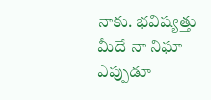నాకు. భవిష్యత్తు మీదే నా నిఘా  ఎప్పుడూ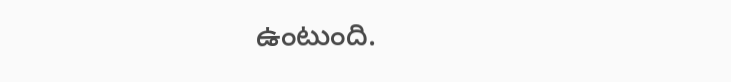ఉంటుంది.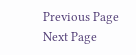Previous Page Next Page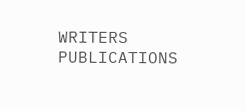WRITERS
PUBLICATIONS